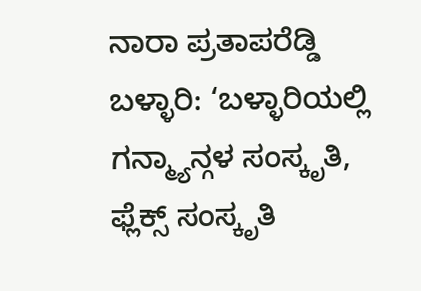ನಾರಾ ಪ್ರತಾಪರೆಡ್ಡಿ
ಬಳ್ಳಾರಿ: ‘ಬಳ್ಳಾರಿಯಲ್ಲಿ ಗನ್ಮ್ಯಾನ್ಗಳ ಸಂಸ್ಕೃತಿ, ಫ್ಲೆಕ್ಸ್ ಸಂಸ್ಕೃತಿ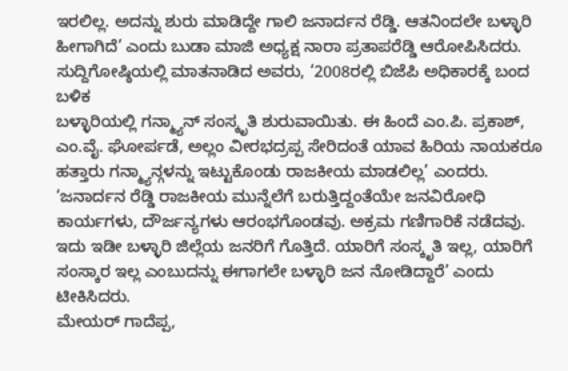ಇರಲಿಲ್ಲ. ಅದನ್ನು ಶುರು ಮಾಡಿದ್ದೇ ಗಾಲಿ ಜನಾರ್ದನ ರೆಡ್ಡಿ. ಆತನಿಂದಲೇ ಬಳ್ಳಾರಿ ಹೀಗಾಗಿದೆ’ ಎಂದು ಬುಡಾ ಮಾಜಿ ಅಧ್ಯಕ್ಷ ನಾರಾ ಪ್ರತಾಪರೆಡ್ಡಿ ಆರೋಪಿಸಿದರು.
ಸುದ್ದಿಗೋಷ್ಠಿಯಲ್ಲಿ ಮಾತನಾಡಿದ ಅವರು, ‘2008ರಲ್ಲಿ ಬಿಜೆಪಿ ಅಧಿಕಾರಕ್ಕೆ ಬಂದ ಬಳಿಕ
ಬಳ್ಳಾರಿಯಲ್ಲಿ ಗನ್ಮ್ಯಾನ್ ಸಂಸ್ಕೃತಿ ಶುರುವಾಯಿತು. ಈ ಹಿಂದೆ ಎಂ.ಪಿ. ಪ್ರಕಾಶ್, ಎಂ.ವೈ. ಘೋರ್ಪಡೆ, ಅಲ್ಲಂ ವೀರಭದ್ರಪ್ಪ ಸೇರಿದಂತೆ ಯಾವ ಹಿರಿಯ ನಾಯಕರೂ ಹತ್ತಾರು ಗನ್ಮ್ಯಾನ್ಗಳನ್ನು ಇಟ್ಟುಕೊಂಡು ರಾಜಕೀಯ ಮಾಡಲಿಲ್ಲ’ ಎಂದರು.
‘ಜನಾರ್ದನ ರೆಡ್ಡಿ ರಾಜಕೀಯ ಮುನ್ನೆಲೆಗೆ ಬರುತ್ತಿದ್ದಂತೆಯೇ ಜನವಿರೋಧಿ ಕಾರ್ಯಗಳು, ದೌರ್ಜನ್ಯಗಳು ಆರಂಭಗೊಂಡವು. ಅಕ್ರಮ ಗಣಿಗಾರಿಕೆ ನಡೆದವು. ಇದು ಇಡೀ ಬಳ್ಳಾರಿ ಜಿಲ್ಲೆಯ ಜನರಿಗೆ ಗೊತ್ತಿದೆ. ಯಾರಿಗೆ ಸಂಸ್ಕೃತಿ ಇಲ್ಲ, ಯಾರಿಗೆ ಸಂಸ್ಕಾರ ಇಲ್ಲ ಎಂಬುದನ್ನು ಈಗಾಗಲೇ ಬಳ್ಳಾರಿ ಜನ ನೋಡಿದ್ದಾರೆ’ ಎಂದು ಟೀಕಿಸಿದರು.
ಮೇಯರ್ ಗಾದೆಪ್ಪ,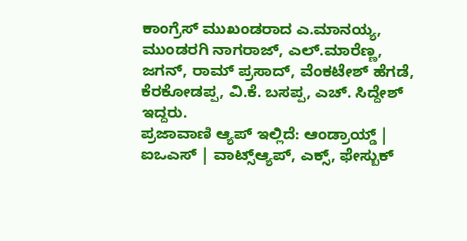ಕಾಂಗ್ರೆಸ್ ಮುಖಂಡರಾದ ಎ.ಮಾನಯ್ಯ, ಮುಂಡರಗಿ ನಾಗರಾಜ್, ಎಲ್.ಮಾರೆಣ್ಣ, ಜಗನ್, ರಾಮ್ ಪ್ರಸಾದ್, ವೆಂಕಟೇಶ್ ಹೆಗಡೆ, ಕೆರಕೋಡಪ್ಪ, ವಿ.ಕೆ. ಬಸಪ್ಪ, ಎಚ್. ಸಿದ್ದೇಶ್ ಇದ್ದರು.
ಪ್ರಜಾವಾಣಿ ಆ್ಯಪ್ ಇಲ್ಲಿದೆ: ಆಂಡ್ರಾಯ್ಡ್ | ಐಒಎಸ್ | ವಾಟ್ಸ್ಆ್ಯಪ್, ಎಕ್ಸ್, ಫೇಸ್ಬುಕ್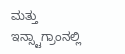ಮತ್ತು ಇನ್ಸ್ಟಾಗ್ರಾಂನಲ್ಲಿ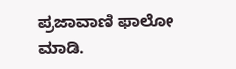ಪ್ರಜಾವಾಣಿ ಫಾಲೋ ಮಾಡಿ.